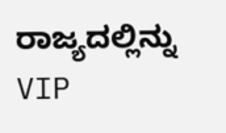ರಾಜ್ಯದಲ್ಲಿನ್ನು VIP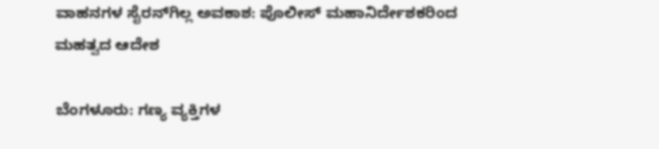ವಾಹನಗಳ ಸೈರನ್‌ಗಿಲ್ಲ ಅವಕಾಶ: ಪೊಲೀಸ್ ಮಹಾನಿರ್ದೇಶಕರಿಂದ ಮಹತ್ವದ ಆದೇಶ

ಬೆಂಗಳೂರು: ಗಣ್ಯ ವ್ಯಕ್ತಿಗಳ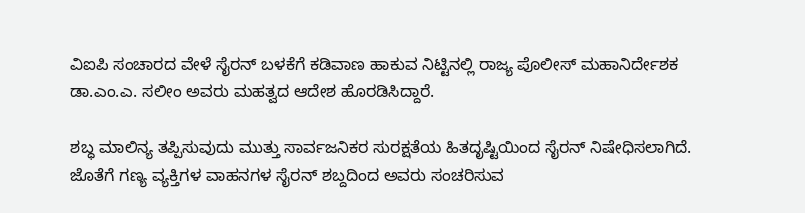ವಿಐಪಿ ಸಂಚಾರದ ವೇಳೆ ಸೈರನ್ ‌ಬಳಕೆಗೆ ಕಡಿವಾಣ ಹಾಕುವ ನಿಟ್ಟಿನಲ್ಲಿ ರಾಜ್ಯ ಪೊಲೀಸ್ ಮಹಾನಿರ್ದೇಶಕ ಡಾ.ಎಂ.ಎ. ಸಲೀಂ ಅವರು ಮಹತ್ವದ ಆದೇಶ‌ ಹೊರಡಿಸಿದ್ದಾರೆ.

ಶಬ್ಧ ಮಾಲಿನ್ಯ ತಪ್ಪಿಸುವುದು ಮುತ್ತು ಸಾರ್ವಜನಿಕರ ಸುರಕ್ಷತೆಯ ಹಿತದೃಷ್ಟಿಯಿಂದ ಸೈರನ್ ‌ನಿಷೇಧಿಸಲಾಗಿದೆ. ಜೊತೆಗೆ ಗಣ್ಯ ವ್ಯಕ್ತಿಗಳ ವಾಹನಗಳ ಸೈರನ್ ಶಬ್ದದಿಂದ ಅವರು ಸಂಚರಿಸುವ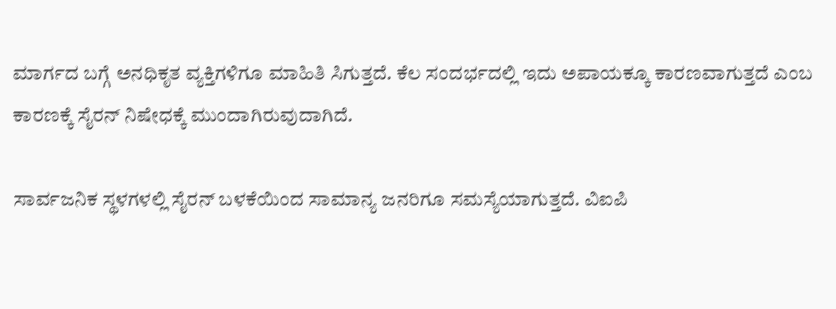ಮಾರ್ಗದ ಬಗ್ಗೆ ಅನಧಿಕೃತ ವ್ಯಕ್ತಿಗಳಿಗೂ ಮಾಹಿತಿ ಸಿಗುತ್ತದೆ. ಕೆಲ ಸಂದರ್ಭದಲ್ಲಿ ಇದು ಅಪಾಯಕ್ಕೂ ‌ಕಾರಣವಾಗುತ್ತದೆ ಎಂಬ ಕಾರಣಕ್ಕೆ ಸೈರನ್ ‌ನಿಷೇಧಕ್ಕೆ ಮುಂದಾಗಿರುವುದಾಗಿದೆ‌.

ಸಾರ್ವಜನಿಕ ಸ್ಥಳಗಳಲ್ಲಿ ಸೈರನ್ ಬಳಕೆಯಿಂದ ಸಾಮಾನ್ಯ ಜನರಿಗೂ ಸಮಸ್ಯೆಯಾಗುತ್ತದೆ. ವಿಐಪಿ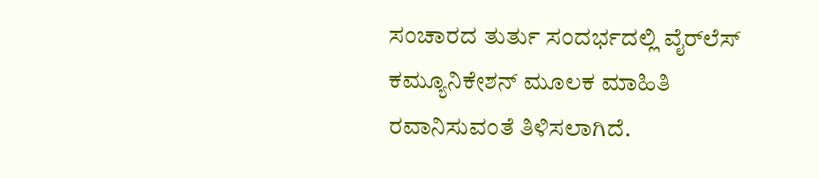ಸಂಚಾರದ ತುರ್ತು ಸಂದರ್ಭದಲ್ಲಿ ವೈರ್‌ಲೆಸ್ ಕಮ್ಯೂನಿಕೇಶನ್ ಮೂಲಕ ಮಾಹಿತಿ ರವಾನಿಸುವಂತೆ‌ ತಿಳಿಸಲಾಗಿದೆ.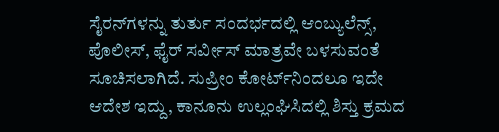ಸೈರನ್‌ಗಳನ್ನು ‌ತುರ್ತು ಸಂದರ್ಭದಲ್ಲಿ ಆಂಬ್ಯುಲೆನ್ಸ್, ಪೊಲೀಸ್, ಫೈರ್ ಸರ್ವೀಸ್ ಮಾತ್ರವೇ ಬಳಸುವಂತೆ ಸೂಚಿಸಲಾಗಿದೆ. ಸುಪ್ರೀಂ ಕೋರ್ಟ್‌ನಿಂದಲೂ ಇದೇ ಆದೇಶ ಇದ್ದು, ಕಾನೂನು ಉಲ್ಲಂಘಿಸಿದಲ್ಲಿ ಶಿಸ್ತು ಕ್ರಮದ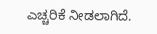ಎಚ್ಚರಿಕೆ ನೀಡಲಾಗಿದೆ.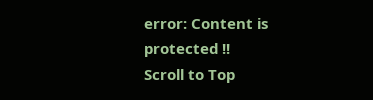error: Content is protected !!
Scroll to Top